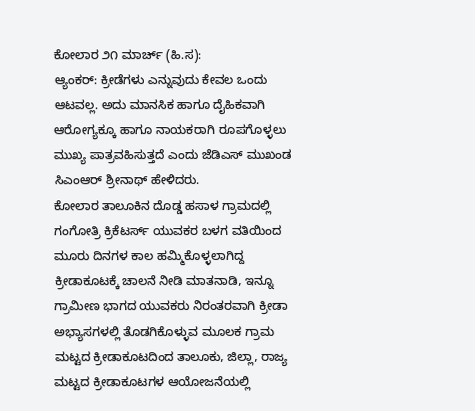ಕೋಲಾರ ೨೧ ಮಾರ್ಚ್ (ಹಿ.ಸ):
ಆ್ಯಂಕರ್: ಕ್ರೀಡೆಗಳು ಎನ್ನುವುದು ಕೇವಲ ಒಂದು ಆಟವಲ್ಲ. ಅದು ಮಾನಸಿಕ ಹಾಗೂ ದೈಹಿಕವಾಗಿ ಆರೋಗ್ಯಕ್ಕೂ ಹಾಗೂ ನಾಯಕರಾಗಿ ರೂಪಗೊಳ್ಳಲು ಮುಖ್ಯ ಪಾತ್ರವಹಿಸುತ್ತದೆ ಎಂದು ಜೆಡಿಎಸ್ ಮುಖಂಡ ಸಿಎಂಆರ್ ಶ್ರೀನಾಥ್ ಹೇಳಿದರು.
ಕೋಲಾರ ತಾಲೂಕಿನ ದೊಡ್ಡ ಹಸಾಳ ಗ್ರಾಮದಲ್ಲಿ ಗಂಗೋತ್ರಿ ಕ್ರಿಕೆಟರ್ಸ್ ಯುವಕರ ಬಳಗ ವತಿಯಿಂದ ಮೂರು ದಿನಗಳ ಕಾಲ ಹಮ್ಮಿಕೊಳ್ಳಲಾಗಿದ್ದ ಕ್ರೀಡಾಕೂಟಕ್ಕೆ ಚಾಲನೆ ನೀಡಿ ಮಾತನಾಡಿ, ಇನ್ನೂ ಗ್ರಾಮೀಣ ಭಾಗದ ಯುವಕರು ನಿರಂತರವಾಗಿ ಕ್ರೀಡಾ ಅಭ್ಯಾಸಗಳಲ್ಲಿ ತೊಡಗಿಕೊಳ್ಳುವ ಮೂಲಕ ಗ್ರಾಮ ಮಟ್ಟದ ಕ್ರೀಡಾಕೂಟದಿಂದ ತಾಲೂಕು, ಜಿಲ್ಲಾ, ರಾಜ್ಯ ಮಟ್ಟದ ಕ್ರೀಡಾಕೂಟಗಳ ಆಯೋಜನೆಯಲ್ಲಿ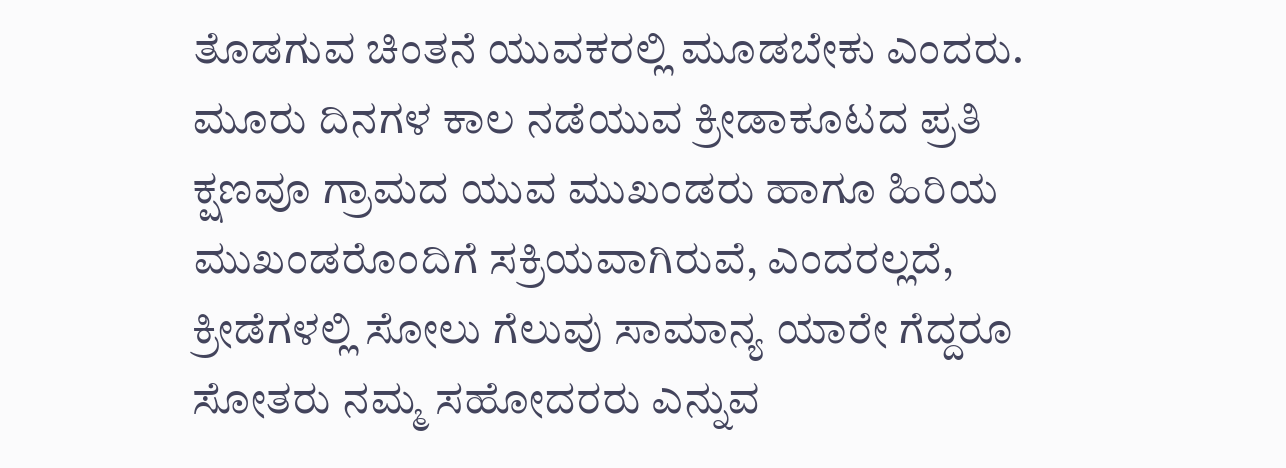ತೊಡಗುವ ಚಿಂತನೆ ಯುವಕರಲ್ಲಿ ಮೂಡಬೇಕು ಎಂದರು.
ಮೂರು ದಿನಗಳ ಕಾಲ ನಡೆಯುವ ಕ್ರೀಡಾಕೂಟದ ಪ್ರತಿ ಕ್ಷಣವೂ ಗ್ರಾಮದ ಯುವ ಮುಖಂಡರು ಹಾಗೂ ಹಿರಿಯ ಮುಖಂಡರೊಂದಿಗೆ ಸಕ್ರಿಯವಾಗಿರುವೆ, ಎಂದರಲ್ಲದೆ, ಕ್ರೀಡೆಗಳಲ್ಲಿ ಸೋಲು ಗೆಲುವು ಸಾಮಾನ್ಯ ಯಾರೇ ಗೆದ್ದರೂ ಸೋತರು ನಮ್ಮ ಸಹೋದರರು ಎನ್ನುವ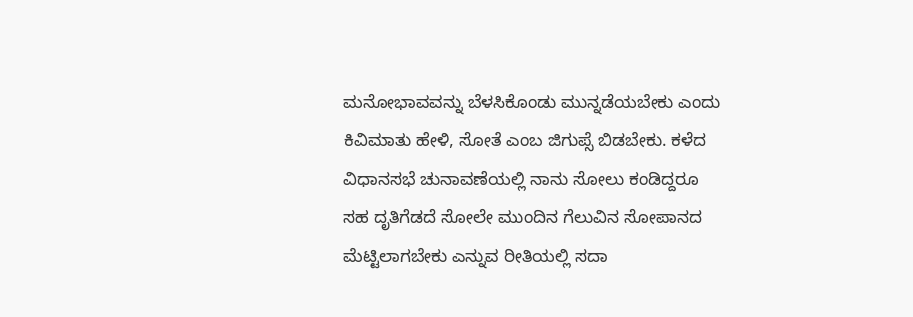ಮನೋಭಾವವನ್ನು ಬೆಳಸಿಕೊಂಡು ಮುನ್ನಡೆಯಬೇಕು ಎಂದು ಕಿವಿಮಾತು ಹೇಳಿ, ಸೋತೆ ಎಂಬ ಜಿಗುಪ್ಸೆ ಬಿಡಬೇಕು. ಕಳೆದ ವಿಧಾನಸಭೆ ಚುನಾವಣೆಯಲ್ಲಿ ನಾನು ಸೋಲು ಕಂಡಿದ್ದರೂ ಸಹ ದೃತಿಗೆಡದೆ ಸೋಲೇ ಮುಂದಿನ ಗೆಲುವಿನ ಸೋಪಾನದ ಮೆಟ್ಟಿಲಾಗಬೇಕು ಎನ್ನುವ ರೀತಿಯಲ್ಲಿ ಸದಾ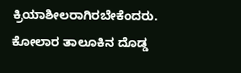ಕ್ರಿಯಾಶೀಲರಾಗಿರಬೇಕೆಂದರು.
ಕೋಲಾರ ತಾಲೂಕಿನ ದೊಡ್ಡ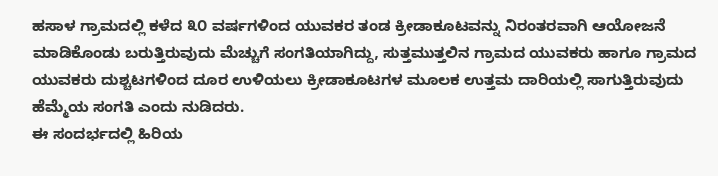ಹಸಾಳ ಗ್ರಾಮದಲ್ಲಿ ಕಳೆದ ೩೦ ವರ್ಷಗಳಿಂದ ಯುವಕರ ತಂಡ ಕ್ರೀಡಾಕೂಟವನ್ನು ನಿರಂತರವಾಗಿ ಆಯೋಜನೆ ಮಾಡಿಕೊಂಡು ಬರುತ್ತಿರುವುದು ಮೆಚ್ಚುಗೆ ಸಂಗತಿಯಾಗಿದ್ದು, ಸುತ್ತಮುತ್ತಲಿನ ಗ್ರಾಮದ ಯುವಕರು ಹಾಗೂ ಗ್ರಾಮದ ಯುವಕರು ದುಶ್ಚಟಗಳಿಂದ ದೂರ ಉಳಿಯಲು ಕ್ರೀಡಾಕೂಟಗಳ ಮೂಲಕ ಉತ್ತಮ ದಾರಿಯಲ್ಲಿ ಸಾಗುತ್ತಿರುವುದು ಹೆಮ್ಮೆಯ ಸಂಗತಿ ಎಂದು ನುಡಿದರು.
ಈ ಸಂದರ್ಭದಲ್ಲಿ ಹಿರಿಯ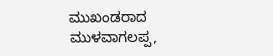ಮುಖಂಡರಾದ ಮುಳವಾಗಲಪ್ಪ,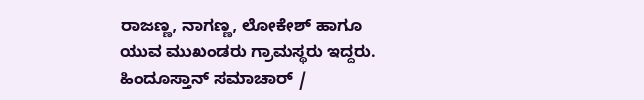ರಾಜಣ್ಣ, ನಾಗಣ್ಣ, ಲೋಕೇಶ್ ಹಾಗೂ ಯುವ ಮುಖಂಡರು ಗ್ರಾಮಸ್ಥರು ಇದ್ದರು.
ಹಿಂದೂಸ್ತಾನ್ ಸಮಾಚಾರ್ /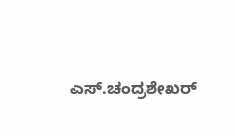ಎಸ್.ಚಂದ್ರಶೇಖರ್